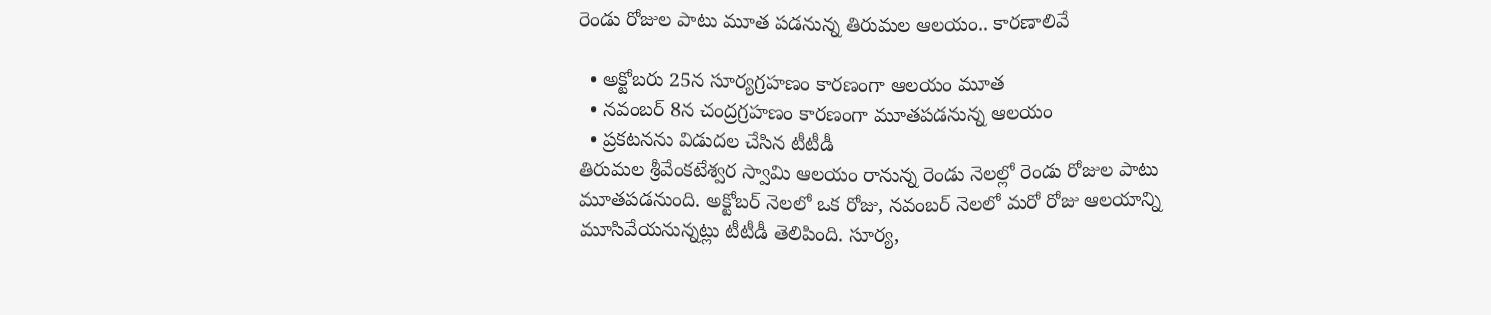రెండు రోజుల పాటు మూత పడ‌నున్న తిరుమ‌ల ఆల‌యం.. కార‌ణాలివే

  • అక్టోబరు 25న సూర్యగ్రహణం కారణంగా ఆల‌యం మూత‌
  • నవంబర్‌ 8న చంద్రగ్రహణం కారణంగా మూత‌ప‌డ‌నున్న ఆల‌యం
  • ప్ర‌క‌ట‌న‌ను విడుద‌ల చేసిన టీటీడీ
తిరుమ‌ల శ్రీవేంక‌టేశ్వ‌ర స్వామి ఆల‌యం రానున్న రెండు నెలల్లో రెండు రోజుల పాటు మూత‌ప‌డ‌నుంది. అక్టోబ‌ర్ నెల‌లో ఒక రోజు, నవంబ‌ర్ నెల‌లో మ‌రో రోజు ఆల‌యాన్ని మూసివేయ‌నున్న‌ట్లు టీటీడీ తెలిపింది. సూర్య,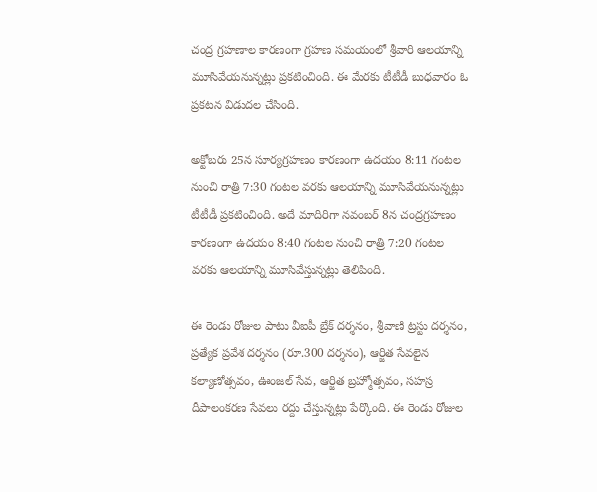చంద్ర గ్రహణాల కారణంగా గ్రహణ సమయంలో శ్రీవారి ఆలయాన్ని మూసివేయనున్నట్లు ప్రకటించింది. ఈ మేరకు టీటీడీ బుధ‌వారం ఓ ప్రకటన విడుదల చేసింది.

అక్టోబరు 25న సూర్యగ్రహణం కారణంగా ఉదయం 8:11 గంటల నుంచి రాత్రి 7:30 గంటల వరకు ఆల‌యాన్ని మూసివేయ‌నున్న‌ట్లు టీటీడీ ప్ర‌క‌టించింది. అదే మాదిరిగా నవంబర్‌ 8న చంద్రగ్రహణం కారణంగా ఉదయం 8:40 గంటల నుంచి రాత్రి 7:20 గంటల వరకు ఆలయాన్ని మూసివేస్తున్నట్లు తెలిపింది.

ఈ రెండు రోజుల పాటు వీఐపీ బ్రేక్‌ దర్శనం, శ్రీవాణి ట్రస్టు దర్శనం, ప్రత్యేక ప్రవేశ దర్శనం (రూ.300 దర్శనం), ఆర్జిత సేవలైన కల్యాణోత్సవం, ఊంజల్‌ సేవ, ఆర్జిత బ్రహ్మోత్సవం, సహస్ర దీపాలంకరణ సేవలు రద్దు చేస్తున్నట్లు పేర్కొంది. ఈ రెండు రోజుల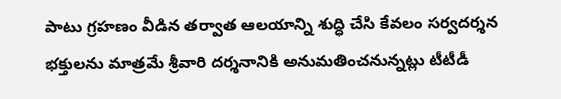పాటు గ్రహణం వీడిన తర్వాత ఆలయాన్ని శుద్ధి చేసి కేవలం సర్వదర్శన భక్తులను మాత్రమే శ్రీవారి దర్శనానికి అనుమతించనున్నట్లు టీటీడీ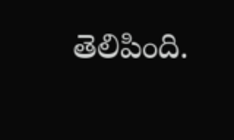తెలిపింది.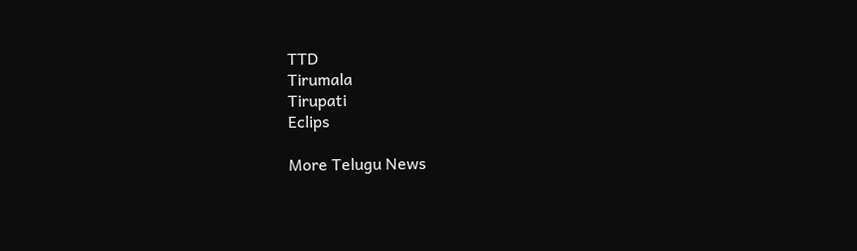TTD
Tirumala
Tirupati
Eclips

More Telugu News